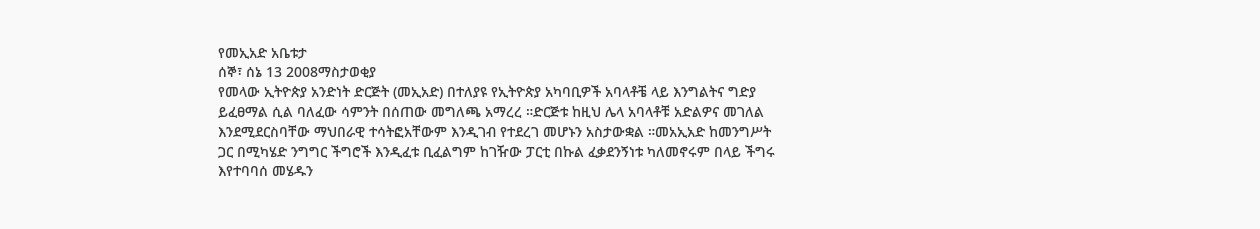የመኢአድ አቤቱታ
ሰኞ፣ ሰኔ 13 2008ማስታወቂያ
የመላው ኢትዮጵያ አንድነት ድርጅት (መኢአድ) በተለያዩ የኢትዮጵያ አካባቢዎች አባላቶቼ ላይ እንግልትና ግድያ ይፈፀማል ሲል ባለፈው ሳምንት በሰጠው መግለጫ አማረረ ።ድርጅቱ ከዚህ ሌላ አባላቶቹ አድልዎና መገለል እንደሚደርስባቸው ማህበራዊ ተሳትፎአቸውም እንዲገብ የተደረገ መሆኑን አስታውቋል ።መአኢአድ ከመንግሥት ጋር በሚካሄድ ንግግር ችግሮች እንዲፈቱ ቢፈልግም ከገዥው ፓርቲ በኩል ፈቃደንኝነቱ ካለመኖሩም በላይ ችግሩ እየተባባሰ መሄዱን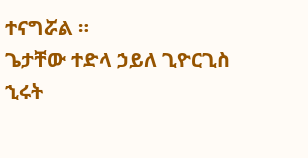ተናግሯል ።
ጌታቸው ተድላ ኃይለ ጊዮርጊስ
ኂሩት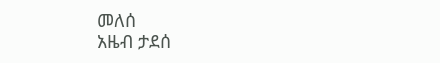መለሰ
አዜብ ታደሰ